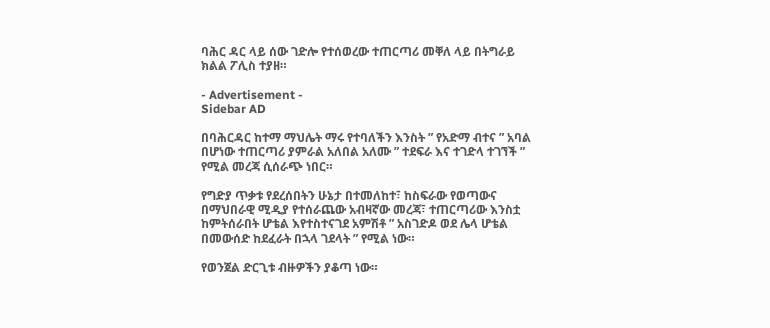ባሕር ዳር ላይ ሰው ገድሎ የተሰወረው ተጠርጣሪ መቐለ ላይ በትግራይ ክልል ፖሊስ ተያዘ።

- Advertisement -
Sidebar AD

በባሕርዳር ከተማ ማህሌት ማሩ የተባለችን እንስት ” የአድማ ብተና ” አባል በሆነው ተጠርጣሪ ያምራል አለበል አለሙ ” ተደፍራ እና ተገድላ ተገኘች ” የሚል መረጃ ሲሰራጭ ነበር።

የግድያ ጥቃቱ የደረሰበትን ሁኔታ በተመለከተ፣ ከስፍራው የወጣውና በማህበራዊ ሚዲያ የተሰራጨው አብዛኛው መረጃ፣ ተጠርጣሪው እንስቷ ከምትሰራበት ሆቴል እየተስተናገደ አምሽቶ ” አስገድዶ ወደ ሌላ ሆቴል በመውሰድ ከደፈራት በኋላ ገደላት ” የሚል ነው።

የወንጀል ድርጊቱ ብዙዎችን ያቆጣ ነው።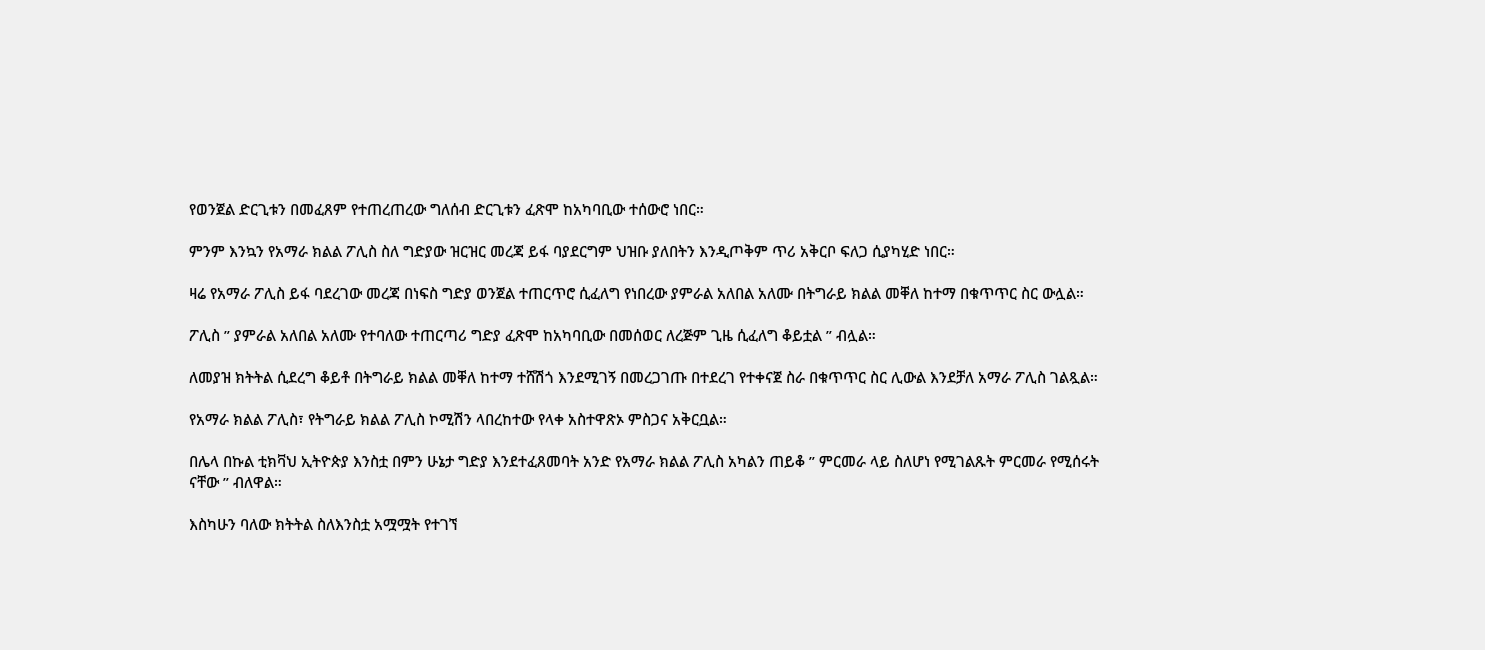የወንጀል ድርጊቱን በመፈጸም የተጠረጠረው ግለሰብ ድርጊቱን ፈጽሞ ከአካባቢው ተሰውሮ ነበር።

ምንም እንኳን የአማራ ክልል ፖሊስ ስለ ግድያው ዝርዝር መረጃ ይፋ ባያደርግም ህዝቡ ያለበትን እንዲጦቅም ጥሪ አቅርቦ ፍለጋ ሲያካሂድ ነበር።

ዛሬ የአማራ ፖሊስ ይፋ ባደረገው መረጃ በነፍስ ግድያ ወንጀል ተጠርጥሮ ሲፈለግ የነበረው ያምራል አለበል አለሙ በትግራይ ክልል መቐለ ከተማ በቁጥጥር ስር ውሏል።

ፖሊስ ” ያምራል አለበል አለሙ የተባለው ተጠርጣሪ ግድያ ፈጽሞ ከአካባቢው በመሰወር ለረጅም ጊዜ ሲፈለግ ቆይቷል ” ብሏል።

ለመያዝ ክትትል ሲደረግ ቆይቶ በትግራይ ክልል መቐለ ከተማ ተሸሽጎ እንደሚገኝ በመረጋገጡ በተደረገ የተቀናጀ ስራ በቁጥጥር ስር ሊውል እንደቻለ አማራ ፖሊስ ገልጿል።

የአማራ ክልል ፖሊስ፣ የትግራይ ክልል ፖሊስ ኮሚሽን ላበረከተው የላቀ አስተዋጽኦ ምስጋና አቅርቧል።

በሌላ በኩል ቲክቫህ ኢትዮጵያ እንስቷ በምን ሁኔታ ግድያ እንደተፈጸመባት አንድ የአማራ ክልል ፖሊስ አካልን ጠይቆ ” ምርመራ ላይ ስለሆነ የሚገልጹት ምርመራ የሚሰሩት ናቸው ” ብለዋል።

እስካሁን ባለው ክትትል ስለእንስቷ አሟሟት የተገኘ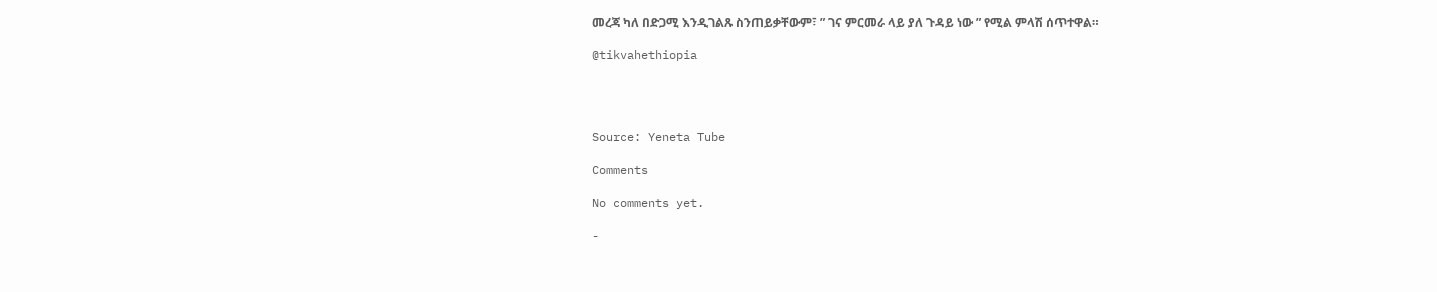መረጃ ካለ በድጋሚ እንዲገልጹ ስንጠይቃቸውም፣ ” ገና ምርመራ ላይ ያለ ጉዳይ ነው ” የሚል ምላሽ ሰጥተዋል።

@tikvahethiopia




Source: Yeneta Tube

Comments

No comments yet.

-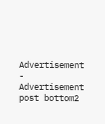Advertisement -
Advertisement post bottom2